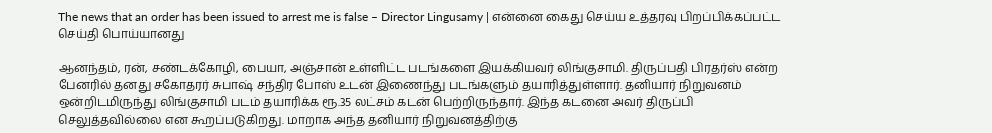The news that an order has been issued to arrest me is false – Director Lingusamy | என்னை கைது செய்ய உத்தரவு பிறப்பிக்கப்பட்ட செய்தி பொய்யானது

ஆனந்தம், ரன், சண்டக்கோழி, பையா, அஞ்சான் உள்ளிட்ட படங்களை இயக்கியவர் லிங்குசாமி. திருப்பதி பிரதர்ஸ் என்ற பேனரில் தனது சகோதரர் சுபாஷ் சந்திர போஸ் உடன் இணைந்து படங்களும் தயாரித்துள்ளார். தனியார் நிறுவனம் ஒன்றிடமிருந்து லிங்குசாமி படம் தயாரிக்க ரூ.35 லட்சம் கடன் பெற்றிருந்தார். இந்த கடனை அவர் திருப்பி செலுத்தவில்லை என கூறப்படுகிறது. மாறாக அந்த தனியார் நிறுவனத்திற்கு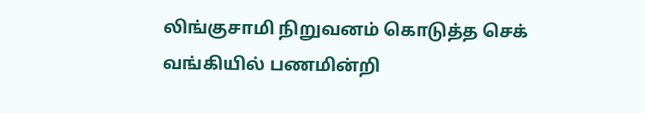லிங்குசாமி நிறுவனம் கொடுத்த செக் வங்கியில் பணமின்றி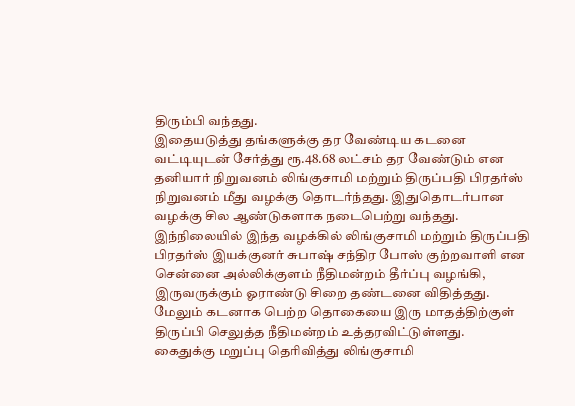திரும்பி வந்தது.
இதையடுத்து தங்களுக்கு தர வேண்டிய கடனை வட்டியுடன் சேர்த்து ரூ.48.68 லட்சம் தர வேண்டும் என தனியார் நிறுவனம் லிங்குசாமி மற்றும் திருப்பதி பிரதர்ஸ் நிறுவனம் மீது வழக்கு தொடர்ந்தது. இதுதொடர்பான வழக்கு சில ஆண்டுகளாக நடைபெற்று வந்தது.
இந்நிலையில் இந்த வழக்கில் லிங்குசாமி மற்றும் திருப்பதி பிரதர்ஸ் இயக்குனர் சுபாஷ் சந்திர போஸ் குற்றவாளி என சென்னை அல்லிக்குளம் நீதிமன்றம் தீர்ப்பு வழங்கி, இருவருக்கும் ஓராண்டு சிறை தண்டனை விதித்தது. மேலும் கடனாக பெற்ற தொகையை இரு மாதத்திற்குள் திருப்பி செலுத்த நீதிமன்றம் உத்தரவிட்டுள்ளது.
கைதுக்கு மறுப்பு தெரிவித்து லிங்குசாமி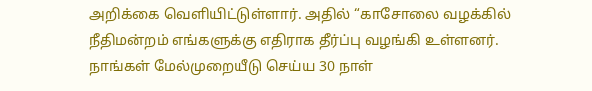அறிக்கை வெளியிட்டுள்ளார். அதில் “காசோலை வழக்கில் நீதிமன்றம் எங்களுக்கு எதிராக தீர்ப்பு வழங்கி உள்ளனர். நாங்கள் மேல்முறையீடு செய்ய 30 நாள்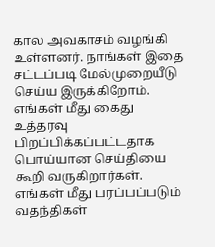கால அவகாசம் வழங்கி உள்ளனர். நாங்கள் இதை சட்டப்படி மேல்முறையீடு செய்ய இருக்கிறோம். எங்கள் மீது கைது உத்தரவு பிறப்பிக்கப்பட்டதாக பொய்யான செய்தியை கூறி வருகிறார்கள். எங்கள் மீது பரப்பப்படும் வதந்திகள்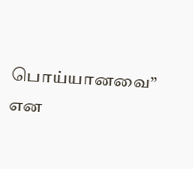பொய்யானவை” என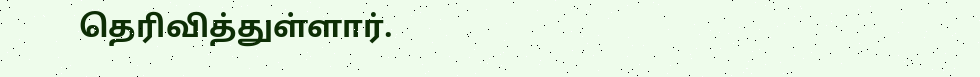தெரிவித்துள்ளார்.